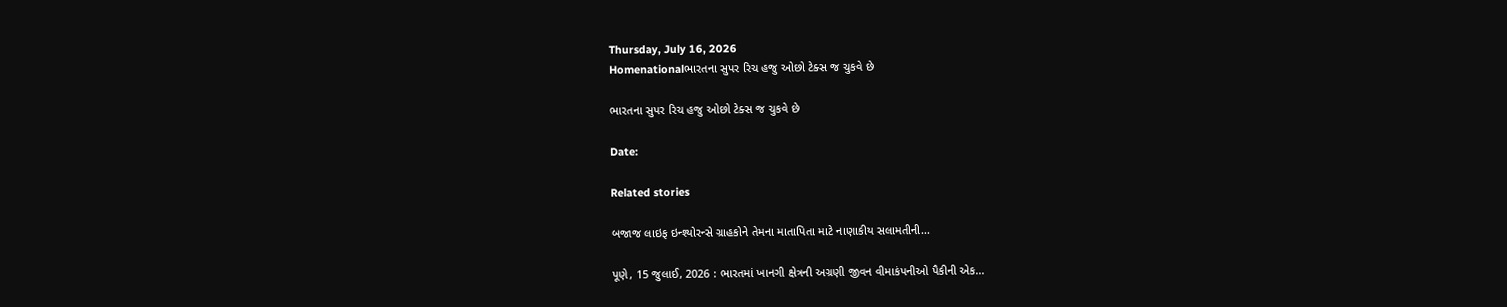Thursday, July 16, 2026
Homenationalભારતના સુપર રિચ હજુ ઓછો ટેક્સ જ ચુકવે છે

ભારતના સુપર રિચ હજુ ઓછો ટેક્સ જ ચુકવે છે

Date:

Related stories

બજાજ લાઇફ ઇન્શ્યોરન્સે ગ્રાહકોને તેમના માતાપિતા માટે નાણાકીય સલામતીની...

પૂણે, 15 જુલાઈ, 2026 : ભારતમાં ખાનગી ક્ષેત્રની અગ્રણી જીવન વીમાકંપનીઓ પૈકીની એક...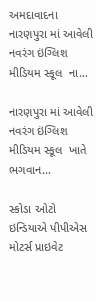અમદાવાદના નારણપુરા માં આવેલી નવરંગ ઇંગ્લિશ મીડિયમ સ્કૂલ  ના...

નારણપુરા માં આવેલી નવરંગ ઇંગ્લિશ મીડિયમ સ્કૂલ  ખાતે ભગવાન...

સ્કોડા ઓટો ઇન્ડિયાએ પીપીએસ મોટર્સ પ્રાઇવેટ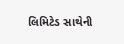લિમિટેડ સાથેની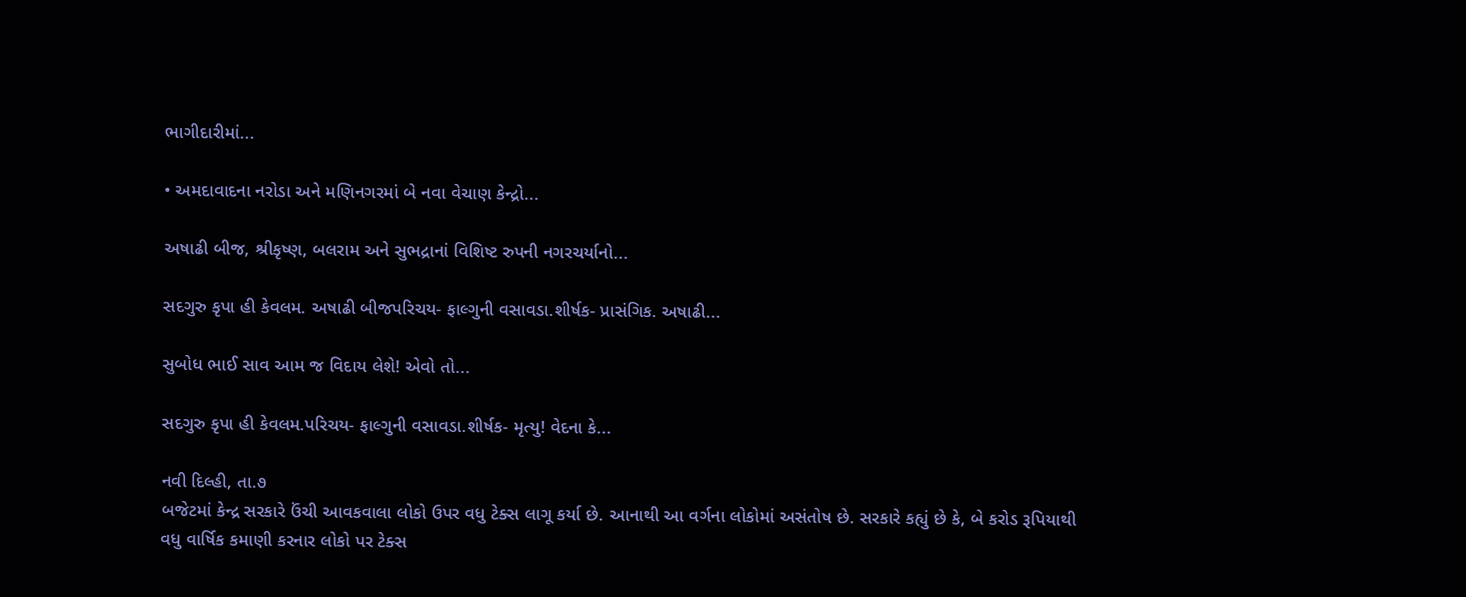ભાગીદારીમાં...

• અમદાવાદના નરોડા અને મણિનગરમાં બે નવા વેચાણ કેન્દ્રો...

અષાઢી બીજ, શ્રીકૃષ્ણ, બલરામ અને સુભદ્રાનાં વિશિષ્ટ રુપની નગરચર્યાનો...

સદગુરુ કૃપા હી કેવલમ. અષાઢી બીજપરિચય- ફાલ્ગુની વસાવડા.શીર્ષક- પ્રાસંગિક. અષાઢી...

સુબોધ ભાઈ સાવ આમ જ વિદાય લેશે! એવો તો...

સદગુરુ કૃપા હી કેવલમ.પરિચય- ફાલ્ગુની વસાવડા.શીર્ષક- મૃત્યુ! વેદના કે...

નવી દિલ્હી, તા.૭
બજેટમાં કેન્દ્ર સરકારે ઉંચી આવકવાલા લોકો ઉપર વધુ ટેક્સ લાગૂ કર્યા છે. આનાથી આ વર્ગના લોકોમાં અસંતોષ છે. સરકારે કહ્યું છે કે, બે કરોડ રૂપિયાથી વધુ વાર્ષિક કમાણી કરનાર લોકો પર ટેક્સ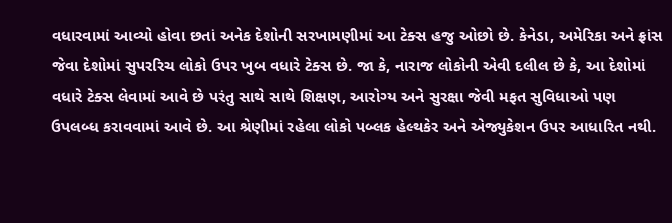વધારવામાં આવ્યો હોવા છતાં અનેક દેશોની સરખામણીમાં આ ટેક્સ હજુ ઓછો છે. કેનેડા, અમેરિકા અને ફ્રાંસ જેવા દેશોમાં સુપરરિચ લોકો ઉપર ખુબ વધારે ટેક્સ છે. જા કે, નારાજ લોકોની એવી દલીલ છે કે, આ દેશોમાં વધારે ટેક્સ લેવામાં આવે છે પરંતુ સાથે સાથે શિક્ષણ, આરોગ્ય અને સુરક્ષા જેવી મફત સુવિધાઓ પણ ઉપલબ્ધ કરાવવામાં આવે છે. આ શ્રેણીમાં રહેલા લોકો પબ્લક હેલ્થકેર અને એજ્યુકેશન ઉપર આધારિત નથી.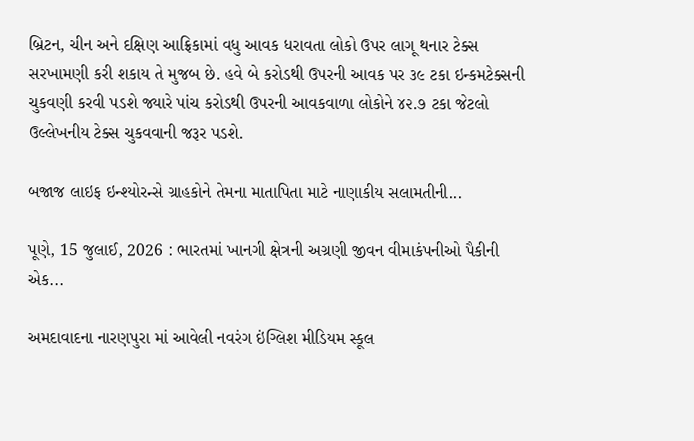બ્રિટન, ચીન અને દક્ષિણ આફ્રિકામાં વધુ આવક ધરાવતા લોકો ઉપર લાગૂ થનાર ટેક્સ સરખામણી કરી શકાય તે મુજબ છે. હવે બે કરોડથી ઉપરની આવક પર ૩૯ ટકા ઇન્કમટેક્સની ચુકવણી કરવી પડશે જ્યારે પાંચ કરોડથી ઉપરની આવકવાળા લોકોને ૪૨.૭ ટકા જેટલો ઉલ્લેખનીય ટેક્સ ચુકવવાની જરૂર પડશે.

બજાજ લાઇફ ઇન્શ્યોરન્સે ગ્રાહકોને તેમના માતાપિતા માટે નાણાકીય સલામતીની...

પૂણે, 15 જુલાઈ, 2026 : ભારતમાં ખાનગી ક્ષેત્રની અગ્રણી જીવન વીમાકંપનીઓ પૈકીની એક...

અમદાવાદના નારણપુરા માં આવેલી નવરંગ ઇંગ્લિશ મીડિયમ સ્કૂલ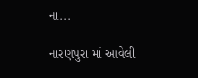ના...

નારણપુરા માં આવેલી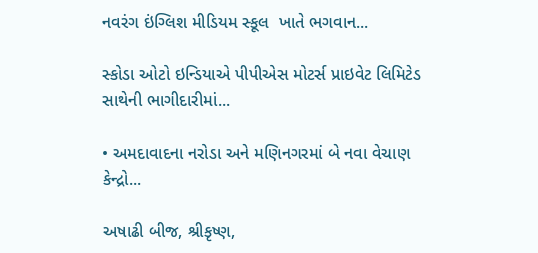નવરંગ ઇંગ્લિશ મીડિયમ સ્કૂલ  ખાતે ભગવાન...

સ્કોડા ઓટો ઇન્ડિયાએ પીપીએસ મોટર્સ પ્રાઇવેટ લિમિટેડ સાથેની ભાગીદારીમાં...

• અમદાવાદના નરોડા અને મણિનગરમાં બે નવા વેચાણ કેન્દ્રો...

અષાઢી બીજ, શ્રીકૃષ્ણ,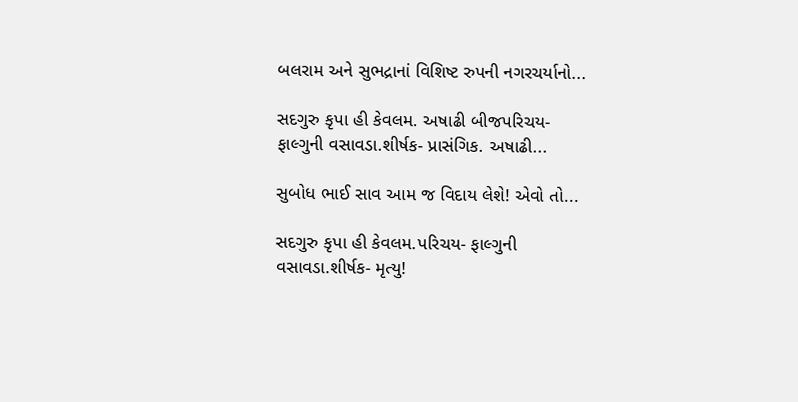બલરામ અને સુભદ્રાનાં વિશિષ્ટ રુપની નગરચર્યાનો...

સદગુરુ કૃપા હી કેવલમ. અષાઢી બીજપરિચય- ફાલ્ગુની વસાવડા.શીર્ષક- પ્રાસંગિક. અષાઢી...

સુબોધ ભાઈ સાવ આમ જ વિદાય લેશે! એવો તો...

સદગુરુ કૃપા હી કેવલમ.પરિચય- ફાલ્ગુની વસાવડા.શીર્ષક- મૃત્યુ!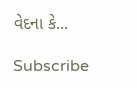વેદના કે...

Subscribe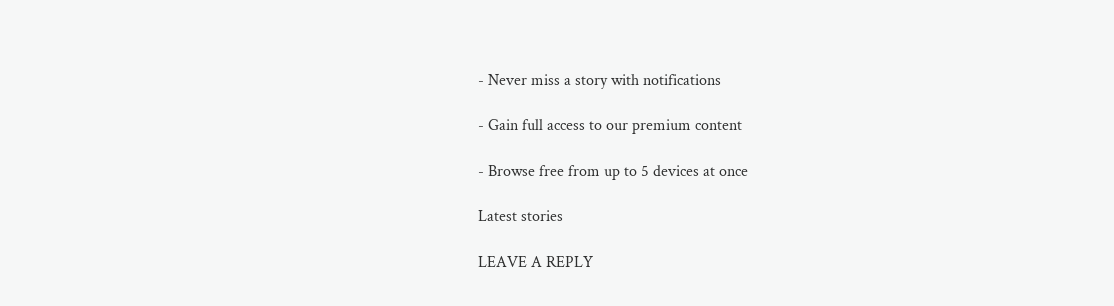- Never miss a story with notifications

- Gain full access to our premium content

- Browse free from up to 5 devices at once

Latest stories

LEAVE A REPLY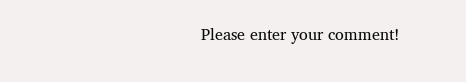Please enter your comment!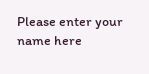Please enter your name here